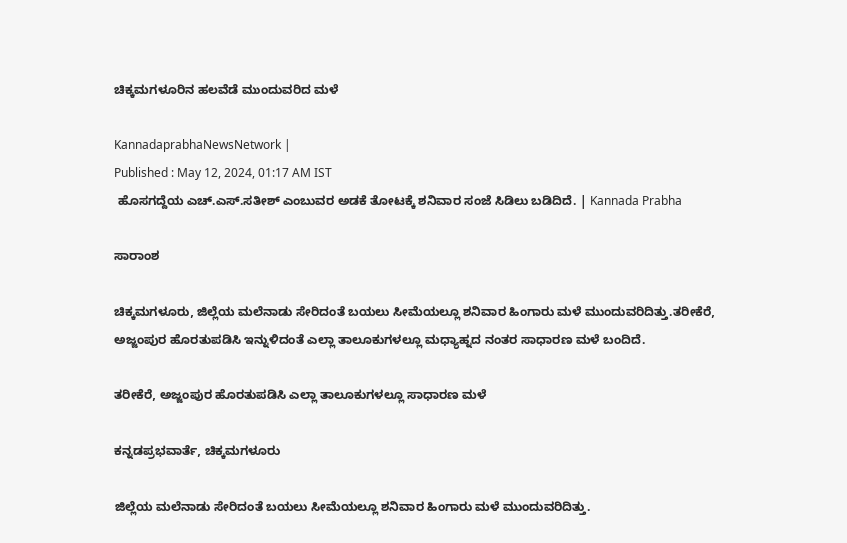ಚಿಕ್ಕಮಗಳೂರಿನ ಹಲವೆಡೆ ಮುಂದುವರಿದ ಮಳೆ

KannadaprabhaNewsNetwork |
Published : May 12, 2024, 01:17 AM IST
 ಹೊಸಗದ್ದೆಯ ಎಚ್‌.ಎಸ್‌.ಸತೀಶ್‌ ಎಂಬುವರ ಅಡಕೆ ತೋಟಕ್ಕೆ ಶನಿವಾರ ಸಂಜೆ ಸಿಡಿಲು ಬಡಿದಿದೆ. | Kannada Prabha

ಸಾರಾಂಶ

ಚಿಕ್ಕಮಗಳೂರು, ಜಿಲ್ಲೆಯ ಮಲೆನಾಡು ಸೇರಿದಂತೆ ಬಯಲು ಸೀಮೆಯಲ್ಲೂ ಶನಿವಾರ ಹಿಂಗಾರು ಮಳೆ ಮುಂದುವರಿದಿತ್ತು.ತರೀಕೆರೆ, ಅಜ್ಜಂಪುರ ಹೊರತುಪಡಿಸಿ ಇನ್ನುಳಿದಂತೆ ಎಲ್ಲಾ ತಾಲೂಕುಗಳಲ್ಲೂ ಮಧ್ಯಾಹ್ನದ ನಂತರ ಸಾಧಾರಣ ಮಳೆ ಬಂದಿದೆ.

ತರೀಕೆರೆ, ಅಜ್ಜಂಪುರ ಹೊರತುಪಡಿಸಿ ಎಲ್ಲಾ ತಾಲೂಕುಗಳಲ್ಲೂ ಸಾಧಾರಣ ಮಳೆ

ಕನ್ನಡಪ್ರಭವಾರ್ತೆ, ಚಿಕ್ಕಮಗಳೂರು

ಜಿಲ್ಲೆಯ ಮಲೆನಾಡು ಸೇರಿದಂತೆ ಬಯಲು ಸೀಮೆಯಲ್ಲೂ ಶನಿವಾರ ಹಿಂಗಾರು ಮಳೆ ಮುಂದುವರಿದಿತ್ತು.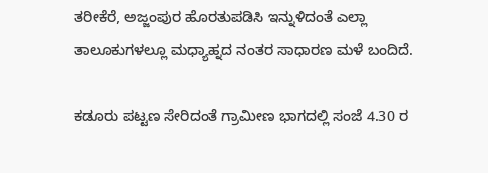ತರೀಕೆರೆ, ಅಜ್ಜಂಪುರ ಹೊರತುಪಡಿಸಿ ಇನ್ನುಳಿದಂತೆ ಎಲ್ಲಾ ತಾಲೂಕುಗಳಲ್ಲೂ ಮಧ್ಯಾಹ್ನದ ನಂತರ ಸಾಧಾರಣ ಮಳೆ ಬಂದಿದೆ.

ಕಡೂರು ಪಟ್ಟಣ ಸೇರಿದಂತೆ ಗ್ರಾಮೀಣ ಭಾಗದಲ್ಲಿ ಸಂಜೆ 4.30 ರ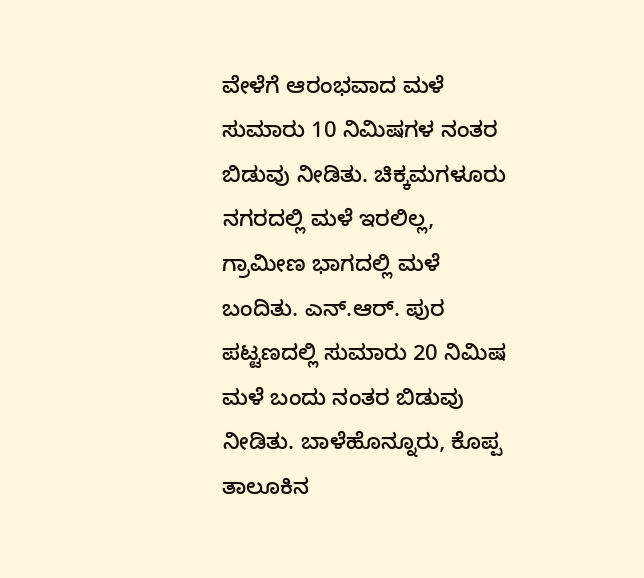ವೇಳೆಗೆ ಆರಂಭವಾದ ಮಳೆ ಸುಮಾರು 10 ನಿಮಿಷಗಳ ನಂತರ ಬಿಡುವು ನೀಡಿತು. ಚಿಕ್ಕಮಗಳೂರು ನಗರದಲ್ಲಿ ಮಳೆ ಇರಲಿಲ್ಲ, ಗ್ರಾಮೀಣ ಭಾಗದಲ್ಲಿ ಮಳೆ ಬಂದಿತು. ಎನ್‌.ಆರ್‌. ಪುರ ಪಟ್ಟಣದಲ್ಲಿ ಸುಮಾರು 20 ನಿಮಿಷ ಮಳೆ ಬಂದು ನಂತರ ಬಿಡುವು ನೀಡಿತು. ಬಾಳೆಹೊನ್ನೂರು, ಕೊಪ್ಪ ತಾಲೂಕಿನ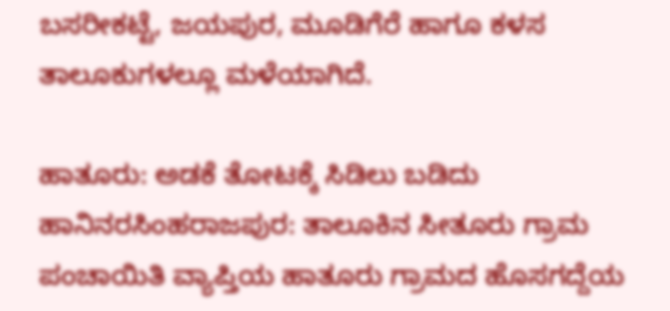ಬಸರೀಕಟ್ಟೆ, ಜಯಪುರ, ಮೂಡಿಗೆರೆ ಹಾಗೂ ಕಳಸ ತಾಲೂಕುಗಳಲ್ಲೂ ಮಳೆಯಾಗಿದೆ.

ಹಾತೂರು: ಅಡಕೆ ತೋಟಕ್ಕೆ ಸಿಡಿಲು ಬಡಿದು ಹಾನಿನರಸಿಂಹರಾಜಪುರ: ತಾಲೂಕಿನ ಸೀತೂರು ಗ್ರಾಮ ಪಂಚಾಯಿತಿ ವ್ಯಾಪ್ತಿಯ ಹಾತೂರು ಗ್ರಾಮದ ಹೊಸಗದ್ದೆಯ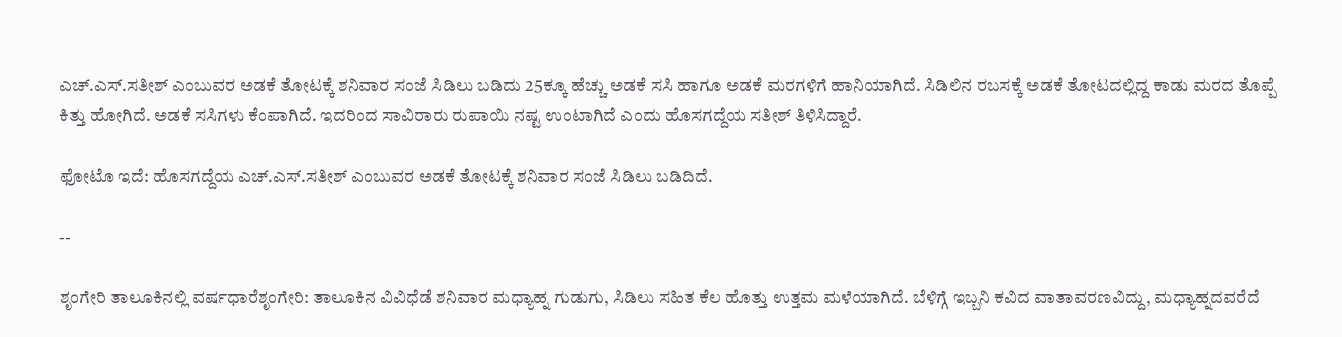ಎಚ್‌.ಎಸ್‌.ಸತೀಶ್‌ ಎಂಬುವರ ಅಡಕೆ ತೋಟಕ್ಕೆ ಶನಿವಾರ ಸಂಜೆ ಸಿಡಿಲು ಬಡಿದು 25ಕ್ಕೂ ಹೆಚ್ಚು ಅಡಕೆ ಸಸಿ ಹಾಗೂ ಅಡಕೆ ಮರಗಳಿಗೆ ಹಾನಿಯಾಗಿದೆ. ಸಿಡಿಲಿನ ರಬಸಕ್ಕೆ ಅಡಕೆ ತೋಟದಲ್ಲಿದ್ದ ಕಾಡು ಮರದ ತೊಪ್ಪೆ ಕಿತ್ತು ಹೋಗಿದೆ. ಅಡಕೆ ಸಸಿಗಳು ಕೆಂಪಾಗಿದೆ. ಇದರಿಂದ ಸಾವಿರಾರು ರುಪಾಯಿ ನಷ್ಟ ಉಂಟಾಗಿದೆ ಎಂದು ಹೊಸಗದ್ದೆಯ ಸತೀಶ್‌ ತಿಳಿಸಿದ್ದಾರೆ.

ಫೋಟೊ ಇದೆ: ಹೊಸಗದ್ದೆಯ ಎಚ್‌.ಎಸ್‌.ಸತೀಶ್‌ ಎಂಬುವರ ಅಡಕೆ ತೋಟಕ್ಕೆ ಶನಿವಾರ ಸಂಜೆ ಸಿಡಿಲು ಬಡಿದಿದೆ.

--

ಶೃಂಗೇರಿ ತಾಲೂಕಿನಲ್ಲಿ ವರ್ಷಧಾರೆಶೃಂಗೇರಿ: ತಾಲೂಕಿನ ವಿವಿಧೆಡೆ ಶನಿವಾರ ಮಧ್ಯಾಹ್ನ ಗುಡುಗು, ಸಿಡಿಲು ಸಹಿತ ಕೆಲ ಹೊತ್ತು ಉತ್ತಮ ಮಳೆಯಾಗಿದೆ. ಬೆಳಿಗ್ಗೆ ಇಬ್ಬನಿ ಕವಿದ ವಾತಾವರಣವಿದ್ದು, ಮಧ್ಯಾಹ್ನದವರೆದೆ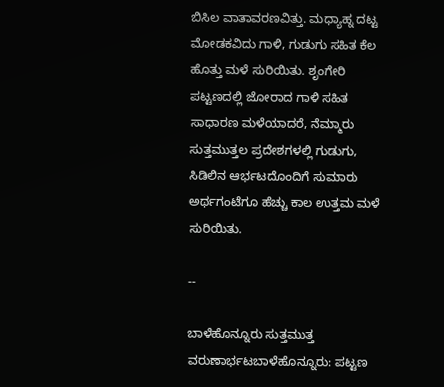ಬಿಸಿಲ ವಾತಾವರಣವಿತ್ತು. ಮಧ್ಯಾಹ್ನ ದಟ್ಟ ಮೋಡಕವಿದು ಗಾಳಿ, ಗುಡುಗು ಸಹಿತ ಕೆಲ ಹೊತ್ತು ಮಳೆ ಸುರಿಯಿತು. ಶೃಂಗೇರಿ ಪಟ್ಟಣದಲ್ಲಿ ಜೋರಾದ ಗಾಳಿ ಸಹಿತ ಸಾಧಾರಣ ಮಳೆಯಾದರೆ, ನೆಮ್ಮಾರು ಸುತ್ತಮುತ್ತಲ ಪ್ರದೇಶಗಳಲ್ಲಿ ಗುಡುಗು, ಸಿಡಿಲಿನ ಆರ್ಭಟದೊಂದಿಗೆ ಸುಮಾರು ಅರ್ಥಗಂಟೆಗೂ ಹೆಚ್ಚು ಕಾಲ ಉತ್ತಮ ಮಳೆ ಸುರಿಯಿತು.

--

ಬಾಳೆಹೊನ್ನೂರು ಸುತ್ತಮುತ್ತ ವರುಣಾರ್ಭಟಬಾಳೆಹೊನ್ನೂರು: ಪಟ್ಟಣ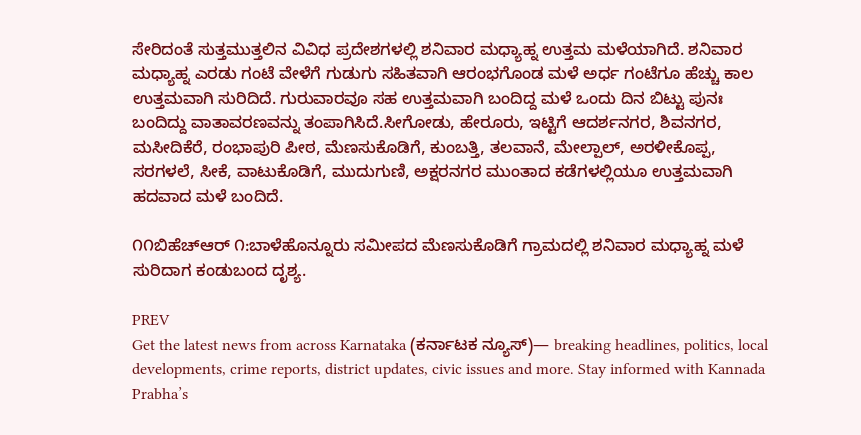ಸೇರಿದಂತೆ ಸುತ್ತಮುತ್ತಲಿನ ವಿವಿಧ ಪ್ರದೇಶಗಳಲ್ಲಿ ಶನಿವಾರ ಮಧ್ಯಾಹ್ನ ಉತ್ತಮ ಮಳೆಯಾಗಿದೆ. ಶನಿವಾರ ಮಧ್ಯಾಹ್ನ ಎರಡು ಗಂಟೆ ವೇಳೆಗೆ ಗುಡುಗು ಸಹಿತವಾಗಿ ಆರಂಭಗೊಂಡ ಮಳೆ ಅರ್ಧ ಗಂಟೆಗೂ ಹೆಚ್ಚು ಕಾಲ ಉತ್ತಮವಾಗಿ ಸುರಿದಿದೆ. ಗುರುವಾರವೂ ಸಹ ಉತ್ತಮವಾಗಿ ಬಂದಿದ್ದ ಮಳೆ ಒಂದು ದಿನ ಬಿಟ್ಟು ಪುನಃ ಬಂದಿದ್ದು ವಾತಾವರಣವನ್ನು ತಂಪಾಗಿಸಿದೆ.ಸೀಗೋಡು, ಹೇರೂರು, ಇಟ್ಟಿಗೆ ಆದರ್ಶನಗರ, ಶಿವನಗರ, ಮಸೀದಿಕೆರೆ, ರಂಭಾಪುರಿ ಪೀಠ, ಮೆಣಸುಕೊಡಿಗೆ, ಕುಂಬತ್ತಿ, ತಲವಾನೆ, ಮೇಲ್ಪಾಲ್, ಅರಳೀಕೊಪ್ಪ, ಸರಗಳಲೆ, ಸೀಕೆ, ವಾಟುಕೊಡಿಗೆ, ಮುದುಗುಣಿ, ಅಕ್ಷರನಗರ ಮುಂತಾದ ಕಡೆಗಳಲ್ಲಿಯೂ ಉತ್ತಮವಾಗಿ ಹದವಾದ ಮಳೆ ಬಂದಿದೆ.

೧೧ಬಿಹೆಚ್‌ಆರ್ ೧:ಬಾಳೆಹೊನ್ನೂರು ಸಮೀಪದ ಮೆಣಸುಕೊಡಿಗೆ ಗ್ರಾಮದಲ್ಲಿ ಶನಿವಾರ ಮಧ್ಯಾಹ್ನ ಮಳೆ ಸುರಿದಾಗ ಕಂಡುಬಂದ ದೃಶ್ಯ.

PREV
Get the latest news from across Karnataka (ಕರ್ನಾಟಕ ನ್ಯೂಸ್)— breaking headlines, politics, local developments, crime reports, district updates, civic issues and more. Stay informed with Kannada Prabha’s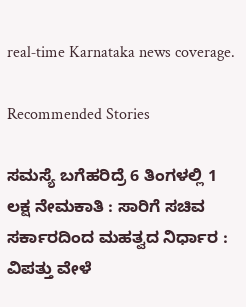real‑time Karnataka news coverage.

Recommended Stories

ಸಮಸ್ಯೆ ಬಗೆಹರಿದ್ರೆ 6 ತಿಂಗಳಲ್ಲಿ 1 ಲಕ್ಷ ನೇಮಕಾತಿ : ಸಾರಿಗೆ ಸಚಿವ
ಸರ್ಕಾರದಿಂದ ಮಹತ್ವದ ನಿರ್ಧಾರ : ವಿಪತ್ತು ವೇಳೆ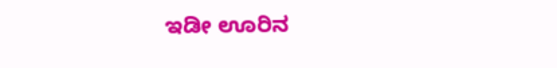ಇಡೀ ಊರಿನ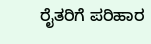ರೈತರಿಗೆ ಪರಿಹಾರ